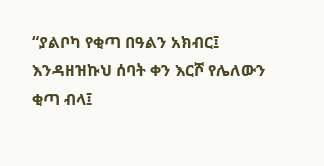“ያልቦካ የቂጣ በዓልን አክብር፤ እንዳዘዝኩህ ሰባት ቀን እርሾ የሌለውን ቂጣ ብላ፤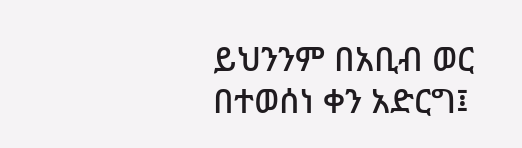ይህንንም በአቢብ ወር በተወሰነ ቀን አድርግ፤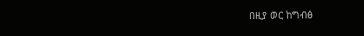በዚያ ወር ከግብፅ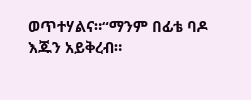ወጥተሃልና።“ማንም በፊቴ ባዶ እጁን አይቅረብ።